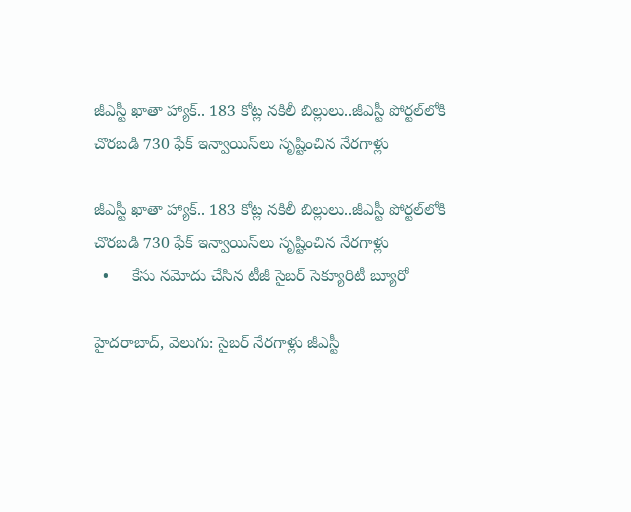జీఎస్టీ ఖాతా హ్యాక్‌.. 183 కోట్ల నకిలీ బిల్లులు..జీఎస్టీ పోర్టల్‌లోకి చొరబడి 730 ఫేక్‌ ఇన్వాయిస్‌లు సృష్టించిన నేరగాళ్లు

జీఎస్టీ ఖాతా హ్యాక్‌.. 183 కోట్ల నకిలీ బిల్లులు..జీఎస్టీ పోర్టల్‌లోకి చొరబడి 730 ఫేక్‌ ఇన్వాయిస్‌లు సృష్టించిన నేరగాళ్లు
  •     కేసు నమోదు చేసిన టీజీ సైబర్‌ సెక్యూరిటీ బ్యూరో

హైదరాబాద్‌, వెలుగు: సైబర్ నేరగాళ్లు జీఎస్టీ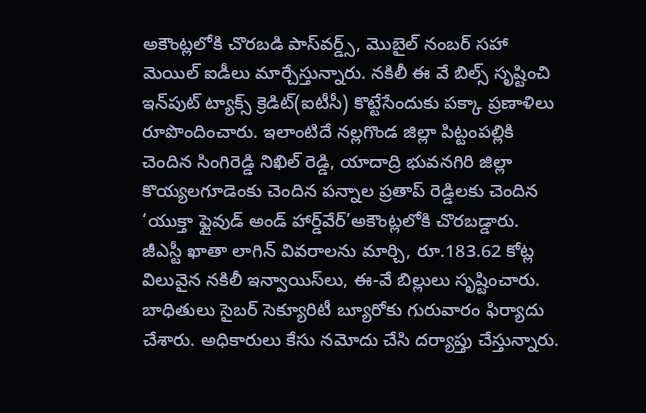అకౌంట్లలోకి చొరబడి పాస్‌వర్డ్స్, మొబైల్‌ నంబర్ సహా మెయిల్ ఐడీలు మార్చేస్తున్నారు. నకిలీ ఈ వే బిల్స్ సృష్టించి ఇన్‌పుట్‌ ట్యాక్స్‌ క్రెడిట్‌(ఐటీసీ) కొట్టేసేందుకు పక్కా ప్రణాళిలు రూపొందించారు. ఇలాంటిదే నల్లగొండ జిల్లా పిట్టంపల్లికి చెందిన సింగిరెడ్డి నిఖిల్ రెడ్డి, యాదాద్రి భువనగిరి జిల్లా కొయ్యలగూడెంకు చెందిన పన్నాల ప్రతాప్ రెడ్డిలకు చెందిన ‘యుక్తా ఫ్లైవుడ్‌ అండ్‌ హార్డ్‌వేర్‌’అకౌంట్లలోకి చొరబడ్డారు. జీఎస్టీ ఖాతా లాగిన్‌ వివరాలను మార్చి, రూ.183.62 కోట్ల విలువైన నకిలీ ఇన్వాయిస్‌లు, ఈ-వే బిల్లులు సృష్టించారు. బాధితులు సైబర్‌ సెక్యూరిటీ బ్యూరోకు గురువారం ఫిర్యాదు చేశారు. అధికారులు కేసు నమోదు చేసి దర్యాప్తు చేస్తున్నారు.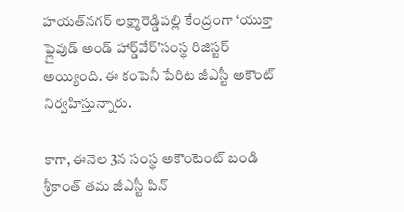హయత్‌నగర్‌‌ లక్ష్మారెడ్డిపల్లి కేంద్రంగా ‘యుక్తా ఫ్లైవుడ్‌ అండ్‌ హార్డ్‌వేర్‌’సంస్థ రిజిస్టర్ అయ్యింది. ఈ కంపెనీ పేరిట జీఎస్టీ అకౌంట్‌ నిర్వహిస్తున్నారు.

కాగా, ఈనెల 3న సంస్థ అకౌంటెంట్‌ బండి శ్రీకాంత్‌ తమ జీఎస్టీ పిన్‌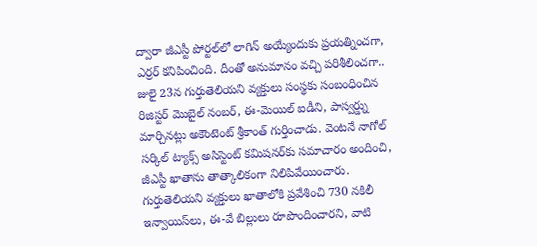ద్వారా జీఎస్టీ పోర్టల్‌లో లాగిన్ అయ్యేందుకు ప్రయత్నించగా, ఎర్రర్ కనిపించింది. దీంతో అనుమానం వచ్చి పరిశీలించగా.. జులై 23న గుర్తుతెలియని వ్యక్తులు సంస్థకు సంబంధించిన రిజిస్టర్‌ మొబైల్‌ నంబర్‌, ఈ-మెయిల్‌ ఐడీని, పాస్వర్డ్ను మార్చినట్లు అకౌంటెంట్‌ శ్రీకాంత్‌ గుర్తించాడు. వెంటనే నాగోల్ సర్కిల్‌ ట్యాక్స్‌ అసిస్టెంట్‌ కమిషనర్‌‌కు సమాచారం అందించి, జీఎస్టీ ఖాతాను తాత్కాలికంగా నిలిపివేయించారు. గుర్తుతెలియని వ్యక్తులు ఖాతాలోకి ప్రవేశించి 730 నకిలీ ఇన్వాయిస్‌లు, ఈ-వే బిల్లులు రూపొందించారని, వాటి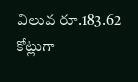విలువ రూ.183.62 కోట్లుగా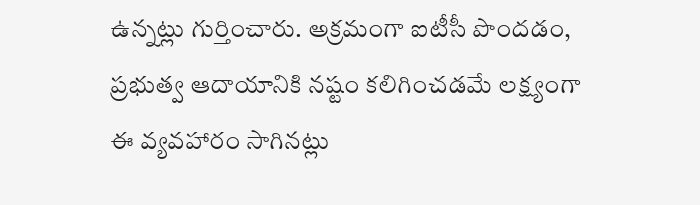ఉన్నట్లు గుర్తించారు. అక్రమంగా ఐటీసీ పొందడం, ప్రభుత్వ ఆదాయానికి నష్టం కలిగించడమే లక్ష్యంగా ఈ వ్యవహారం సాగినట్లు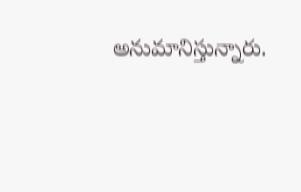అనుమానిస్తున్నారు.